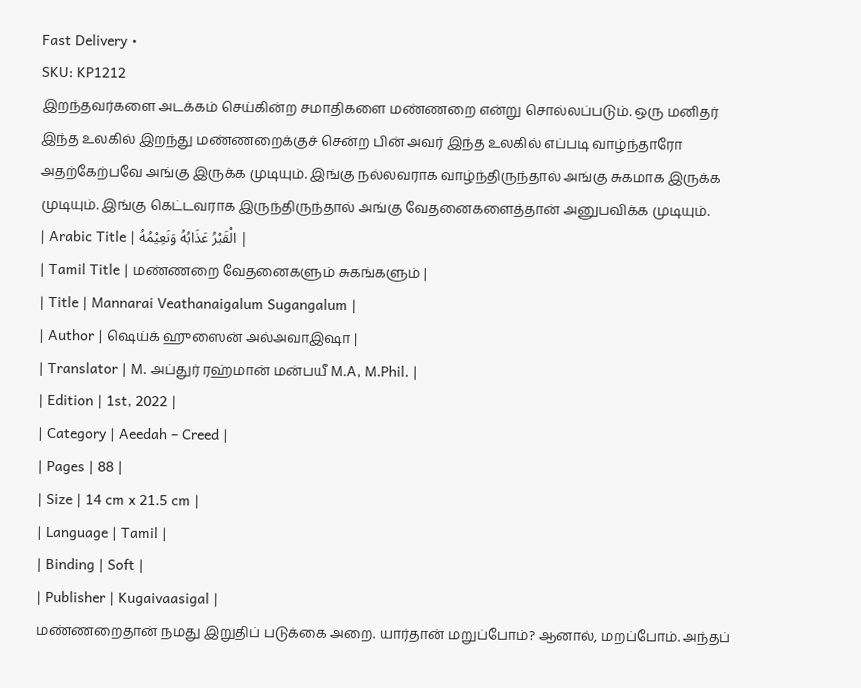Fast Delivery •
SKU: KP1212
இறந்தவர்களை அடக்கம் செய்கின்ற சமாதிகளை மண்ணறை என்று சொல்லப்படும். ஒரு மனிதர் இந்த உலகில் இறந்து மண்ணறைக்குச் சென்ற பின் அவர் இந்த உலகில் எப்படி வாழ்ந்தாரோ அதற்கேற்பவே அங்கு இருக்க முடியும். இங்கு நல்லவராக வாழ்ந்திருந்தால் அங்கு சுகமாக இருக்க முடியும். இங்கு கெட்டவராக இருந்திருந்தால் அங்கு வேதனைகளைத்தான் அனுபவிக்க முடியும்.
| Arabic Title | الْقَبْرُ عَذَابُهُ وَنَعِيْمُهُ |
| Tamil Title | மண்ணறை வேதனைகளும் சுகங்களும் |
| Title | Mannarai Veathanaigalum Sugangalum |
| Author | ஷெய்க் ஹுஸைன் அல்அவாஇஷா |
| Translator | M. அப்துர் ரஹ்மான் மன்பயீ M.A, M.Phil. |
| Edition | 1st, 2022 |
| Category | Aeedah – Creed |
| Pages | 88 |
| Size | 14 cm x 21.5 cm |
| Language | Tamil |
| Binding | Soft |
| Publisher | Kugaivaasigal |
மண்ணறைதான் நமது இறுதிப் படுக்கை அறை. யார்தான் மறுப்போம்? ஆனால், மறப்போம். அந்தப்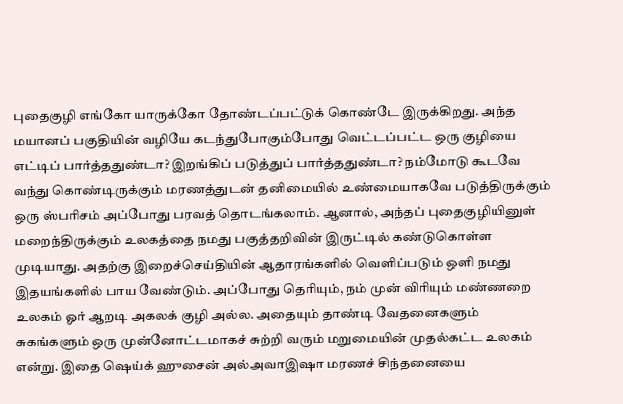புதைகுழி எங்கோ யாருக்கோ தோண்டப்பட்டுக் கொண்டே இருக்கிறது. அந்த மயானப் பகுதியின் வழியே கடந்துபோகும்போது வெட்டப்பட்ட ஒரு குழியை எட்டிப் பார்த்ததுண்டா? இறங்கிப் படுத்துப் பார்த்ததுண்டா? நம்மோடு கூடவே வந்து கொண்டிருக்கும் மரணத்துடன் தனிமையில் உண்மையாகவே படுத்திருக்கும் ஒரு ஸ்பரிசம் அப்போது பரவத் தொடங்கலாம். ஆனால், அந்தப் புதைகுழியினுள் மறைந்திருக்கும் உலகத்தை நமது பகுத்தறிவின் இருட்டில் கண்டுகொள்ள முடியாது. அதற்கு இறைச்செய்தியின் ஆதாரங்களில் வெளிப்படும் ஒளி நமது இதயங்களில் பாய வேண்டும். அப்போது தெரியும், நம் முன் விரியும் மண்ணறை உலகம் ஓர் ஆறடி அகலக் குழி அல்ல. அதையும் தாண்டி வேதனைகளும் சுகங்களும் ஒரு முன்னோட்டமாகச் சுற்றி வரும் மறுமையின் முதல்கட்ட உலகம் என்று. இதை ஷெய்க் ஹுசைன் அல்அவாஇஷா மரணச் சிந்தனையை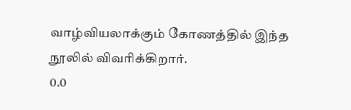வாழ்வியலாக்கும் கோணத்தில் இந்த நூலில் விவரிக்கிறார்.
0.0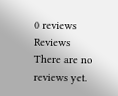0 reviews
Reviews
There are no reviews yet.